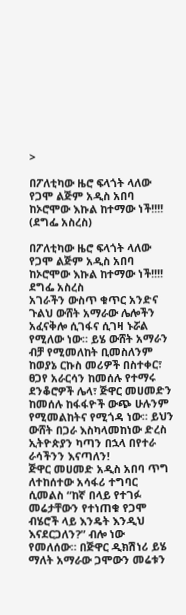>

በፖለቲካው ዜሮ ፍላጎት ላለው የጋሞ ልጅም አዲስ አበባ ከኦሮሞው እኩል ከተማው ነች!!!! (ደግፌ አስረስ)

በፖለቲካው ዜሮ ፍላጎት ላለው የጋሞ ልጅም አዲስ አበባ ከኦሮሞው እኩል ከተማው ነች!!!!
ደግፌ አስረስ
አገራችን ውስጥ ቁጥር አንድና ጉልህ ውሸት አማራው ሌሎችን አፈናቅሎ ሲገፋና ሲገዛ ኑሯል የሚለው ነው። ይሄ ውሸት አማራን ብቻ የሚመለከት ቢመስለንም ከወያኔ ርኩስ መሪዎች በስተቀር፣ ፀጋየ አራርሳን ከመሰሉ የተማሩ ደንቆሮዎች ሌላ፣ ጅዋር መሀመድን ከመሰሉ ከፋፋዮች ውጭ ሁሉንም የሚመልከትና የሚጎዳ ነው። ይህን ውሸት በጋራ እስካላመከነው ድረስ ኢትዮጵያን ካጣን በኋላ በየተራ ራሳችንን እናጣለን!
ጅዋር መሀመድ አዲስ አበባ ጥግ ለተከሰተው አሳፋሪ ተግባር ሲመልስ “ከኛ በላይ የተገፉ መሬታቸውን የተነጠቁ የጋሞ ብሄሮች ላይ እንዴት እንዲህ እናደርጋለን?” ብሎ ነው የመለሰው። በጅዋር ዲክሽነሪ ይሄ ማለት አማራው ጋሞውን መሬቱን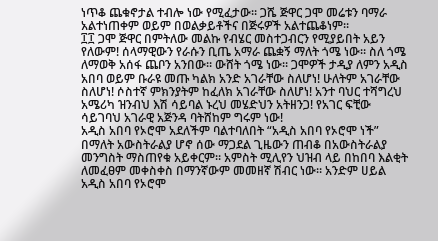ነጥቆ ጨቁኖታል ተብሎ ነው የሚፈታው። ጋሼ ጅዋር ጋሞ መሬቱን ባማራ አልተነጠቀም ወይም በወልቃይቶችና በጅሩዎች አልተጨቆነም።
፲፲ ጋሞ ጅዋር በምትለው መልኩ የብሄር መስተጋብርን የሚያይበት አይን የለውም! ሰላማዊውን የራሱን ቢጤ አማራ ጨቋኝ ማለት ጎሜ ነው። ስለ ጎሜ ለማወቅ አሰፋ ጨቦን አንበው። ውሸት ጎሜ ነው። ጋሞዎች ታዲያ ለምን አዲስ አበባ ወይም ቡራዩ መጡ ካልክ አንድ አገራቸው ስለሆነ! ሁለትም አገራቸው ስለሆነ! ሶስተኛ ምክንያትም ከፈለክ አገራቸው ስለሆነ! አንተ ባህር ተሻግረህ አሜሪካ ዝንብህ እሽ ሳይባል ኑረህ መሄድህን አትዘንጋ! የአገር ፍቺው ሳይገባህ አገራዊ አጅንዳ ባትሸከም ግሩም ነው!
አዲስ አበባ የኦሮሞ አደለችም ባልተባለበት “አዲስ አበባ የኦሮሞ ነች” በማለት አውስትራልያ ሆኖ ሰው ማጋደል ጊዜውን ጠብቆ በአውስትራልያ መንግስት ማስጠየቁ አይቀርም። አምስት ሚሊየን ህዝብ ላይ በከበባ እልቂት ለመፈፀም መቀስቀስ በማንኛውም መመዘኛ ሽብር ነው። አንድም ሀይል አዲስ አበባ የኦሮሞ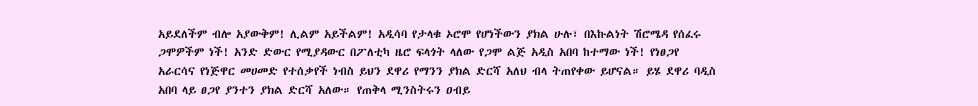አይደለችም ብሎ አያውቅም! ሊልም አይችልም! አዲሳባ የታላቁ ኦሮሞ የሆነችውን ያክል ሁሉ፣ በእኩልነት ሽሮሜዳ የሰፈሩ ጋሞዎችም ነች! አንድ ድውር የሚያዳውር በፖለቲካ ዜሮ ፍላጎት ላለው የጋሞ ልጅ አዲስ አበባ ከተማው ነች! የነፀጋየ አራርሳና የነጅዋር መሀመድ የተሰቃየች ነብስ ይህን ደዋሪ የማንን ያክል ድርሻ አለህ ብላ ትጠየቀው ይሆናል። ይሄ ደዋሪ ባዲስ አበባ ላይ ፀጋየ ያንተን ያክል ድርሻ አለው። የጠቅላ ሚንስትሩን ዐብይ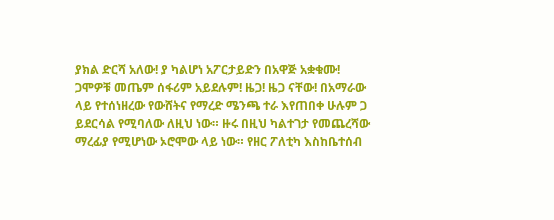ያክል ድርሻ አለው! ያ ካልሆነ አፖርታይድን በአዋጅ አቋቁሙ!
ጋሞዎቹ መጤም ሰፋሪም አይደሉም! ዜጋ! ዜጋ ናቸው! በአማራው ላይ የተሰነዘረው የውሸትና የማረድ ሜንጫ ተራ እየጠበቀ ሁሉም ጋ ይደርሳል የሚባለው ለዚህ ነው። ዙሩ በዚህ ካልተገታ የመጨረሻው ማረፊያ የሚሆነው ኦሮሞው ላይ ነው። የዘር ፖለቲካ እስከቤተሰብ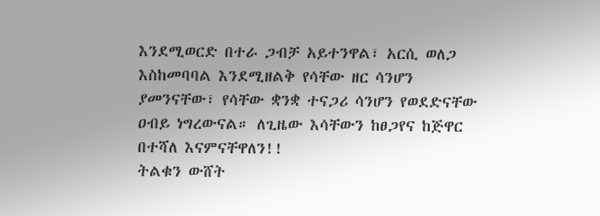እንደሚወርድ በተራ ጋብቻ አይተንዋል፣ አርሲ ወለጋ እስከመባባል እንደሚዘልቅ የሳቸው ዘር ሳንሆን ያመንናቸው፣ የሳቸው ቋንቋ ተናጋሪ ሳንሆን የወደድናቸው ዐብይ ነግረውናል። ለጊዜው እሳቸውን ከፀጋየና ከጅዋር በተሻለ እናምናቸዋለን!!
ትልቁን ውሸት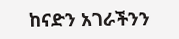ከናድን አገራችንን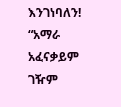እንገነባለን! “አማራ አፈናቃይም ገዥም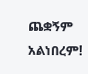ጨቋኝም አልነበረም!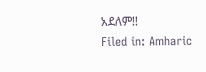አደለም!!
Filed in: Amharic